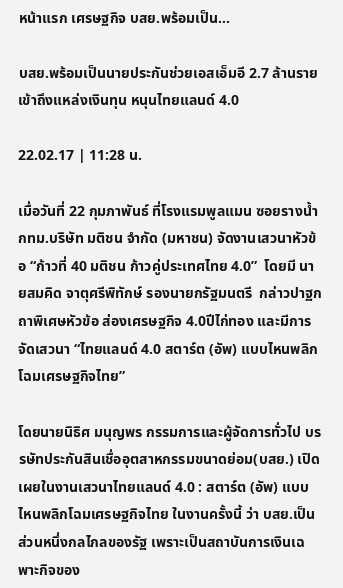หน้าแรก เศรษฐกิจ บสย.พร้อมเป็น...

บสย.พร้อมเป็นนายประกันช่วยเอสเอ็มอี 2.7 ล้านรายเข้าถึงแหล่งเงินทุน หนุนไทยแลนด์ 4.0

22.02.17 | 11:28 น.

เมื่อวันที่ 22 กุมภาพันธ์ ที่โรงแรมพูลแมน ซอยรางน้ำ กทม.บริษัท มติชน จำกัด (มหาชน) จัดงานเสวนาหัวข้อ “ก้าวที่ 40 มติชน ก้าวคู่ประเทศไทย 4.0”  โดยมี นายสมคิด จาตุศรีพิทักษ์ รองนายกรัฐมนตรี  กล่าวปาฐกถาพิเศษหัวข้อ ส่องเศรษฐกิจ 4.0ปีไก่ทอง และมีการจัดเสวนา “ไทยแลนด์ 4.0 สตาร์ต (อัพ) แบบไหนพลิกโฉมเศรษฐกิจไทย”

โดยนายนิธิศ มนุญพร กรรมการและผู้จัดการทั่วไป บรรษัทประกันสินเชื่ออุตสาหกรรมขนาดย่อม(บสย.) เปิดเผยในงานเสวนาไทยแลนด์ 4.0 : สตาร์ต (อัพ) แบบไหนพลิกโฉมเศรษฐกิจไทย ในงานครั้งนี้ ว่า บสย.เป็นส่วนหนึ่งกลไกลของรัฐ เพราะเป็นสถาบันการเงินเฉพาะกิจของ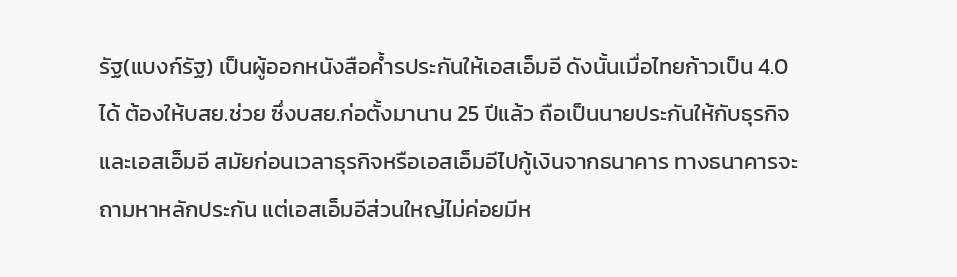รัฐ(แบงก์รัฐ) เป็นผู้ออกหนังสือค้ำรประกันให้เอสเอ็มอี ดังนั้นเมื่อไทยก้าวเป็น 4.0 ได้ ต้องให้บสย.ช่วย ซึ่งบสย.ก่อตั้งมานาน 25 ปีแล้ว ถือเป็นนายประกันให้กับธุรกิจและเอสเอ็มอี สมัยก่อนเวลาธุรกิจหรือเอสเอ็มอีไปกู้เงินจากธนาคาร ทางธนาคารจะถามหาหลักประกัน แต่เอสเอ็มอีส่วนใหญ่ไม่ค่อยมีห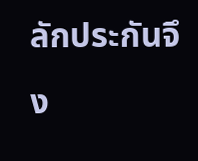ลักประกันจึง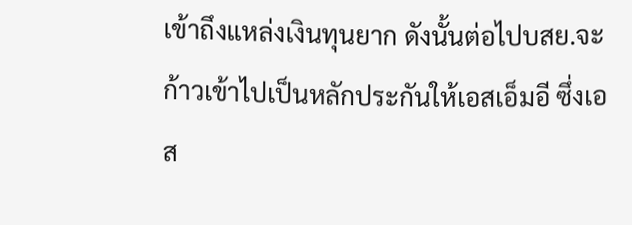เข้าถึงแหล่งเงินทุนยาก ดังนั้นต่อไปบสย.จะก้าวเข้าไปเป็นหลักประกันให้เอสเอ็มอี ซึ่งเอส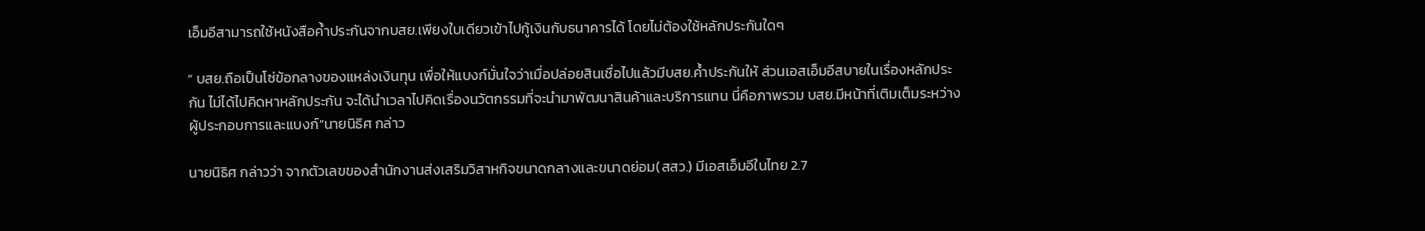เอ็มอีสามารถใช้หนังสือค้ำประกันจากบสย.เพียงใบเดียวเข้าไปกู้เงินกับธนาคารได้ โดยไม่ต้องใช้หลักประกันใดๆ

“ บสย.ถือเป็นโซ่ข้อกลางของแหล่งเงินทุน เพื่อให้แบงก์มั่นใจว่าเมื่อปล่อยสินเชื่อไปแล้วมีบสย.ค้ำประกันให้ ส่วนเอสเอ็มอีสบายในเรื่องหลักประกัน ไม่ได้ไปคิดหาหลักประกัน จะได้นำเวลาไปคิดเรื่องนวัตกรรมที่จะนำมาพัฒนาสินค้าและบริการแทน นี่คือภาพรวม บสย.มีหน้าที่เติมเต็มระหว่างผู้ประกอบการและแบงก์”นายนิธิศ กล่าว

นายนิธิศ กล่าวว่า จากตัวเลขของสำนักงานส่งเสริมวิสาหกิจขนาดกลางและขนาดย่อม(สสว.) มีเอสเอ็มอีในไทย 2.7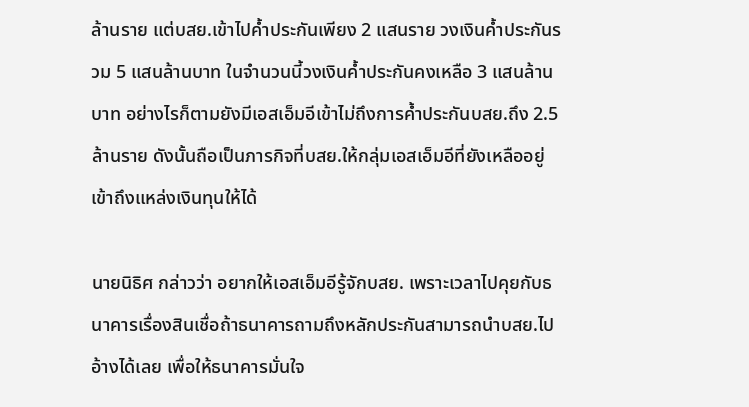ล้านราย แต่บสย.เข้าไปค้ำประกันเพียง 2 แสนราย วงเงินค้ำประกันรวม 5 แสนล้านบาท ในจำนวนนี้วงเงินค้ำประกันคงเหลือ 3 แสนล้านบาท อย่างไรก็ตามยังมีเอสเอ็มอีเข้าไม่ถึงการค้ำประกันบสย.ถึง 2.5 ล้านราย ดังนั้นถือเป็นภารกิจที่บสย.ให้กลุ่มเอสเอ็มอีที่ยังเหลืออยู่เข้าถึงแหล่งเงินทุนให้ได้

นายนิธิศ กล่าวว่า อยากให้เอสเอ็มอีรู้จักบสย. เพราะเวลาไปคุยกับธนาคารเรื่องสินเชื่อถ้าธนาคารถามถึงหลักประกันสามารถนำบสย.ไปอ้างได้เลย เพื่อให้ธนาคารมั่นใจ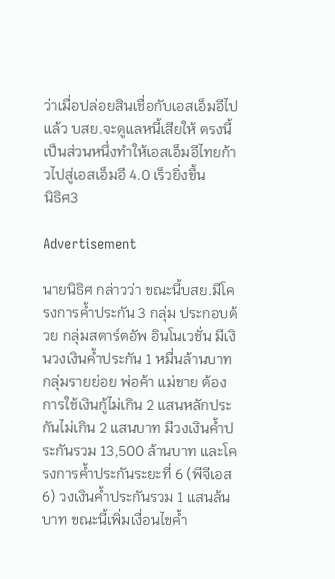ว่าเมื่อปล่อยสินเชื่อกับเอสเอ็มอีไปแล้ว บสย.จะดูแลหนี้เสียให้ ตรงนี้เป็นส่วนหนึ่งทำให้เอสเอ็มอีไทยก้าวไปสู่เอสเอ็มอี 4.0 เร็วยิ่งขึ้น
นิธิศ3

Advertisement

นายนิธิศ กล่าวว่า ขณะนี้บสย.มีโครงการค้ำประกัน 3 กลุ่ม ประกอบด้วย กลุ่มสตาร์ตอัพ อินโนเวชั่น มีเงินวงเงินค้ำประกัน 1 หมื่นล้านบาท กลุ่มรายย่อย พ่อค้า แม่ขาย ต้องการใช้เงินกู้ไม่เกิน 2 แสนหลักประกันไม่เกิน 2 แสนบาท มีวงเงินค้ำประกันรวม 13,500 ล้านบาท และโครงการค้ำประกันระยะที่ 6 (พีจีเอส 6) วงเงินค้ำประกันรวม 1 แสนล้นบาท ขณะนี้เพิ่มเงื่อนไขค้ำ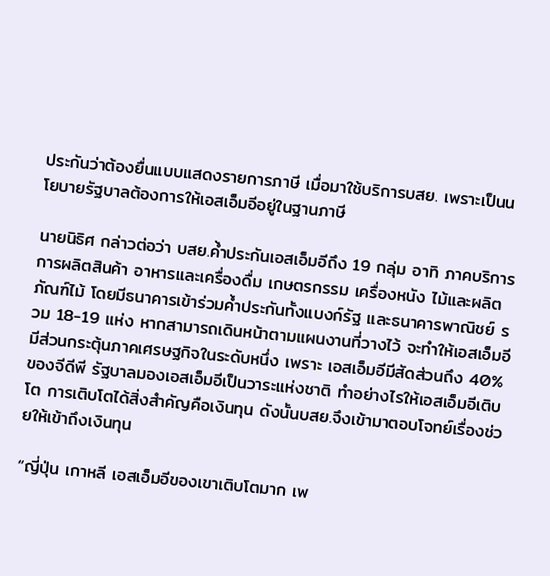ประกันว่าต้องยื่นแบบแสดงรายการภาษี เมื่อมาใช้บริการบสย. เพราะเป็นนโยบายรัฐบาลต้องการให้เอสเอ็มอีอยู่ในฐานภาษี

นายนิธิศ กล่าวต่อว่า บสย.ค้ำประกันเอสเอ็มอีถึง 19 กลุ่ม อาทิ ภาคบริการ การผลิตสินค้า อาหารและเครื่องดื่ม เกษตรกรรม เครื่องหนัง ไม้และผลิตภัณฑ์ไม้ โดยมีธนาคารเข้าร่วมค้ำประกันทั้งแบงก์รัฐ และธนาคารพาณิชย์ รวม 18-19 แห่ง หากสามารถเดินหน้าตามแผนงานที่วางไว้ จะทำให้เอสเอ็มอีมีส่วนกระตุ้นภาคเศรษฐกิจในระดับหนึ่ง เพราะ เอสเอ็มอีมีสัดส่วนถึง 40% ของจีดีพี รัฐบาลมองเอสเอ็มอีเป็นวาระแห่งชาติ ทำอย่างไรให้เอสเอ็มอีเติบโต การเติบโตได้สิ่งสำคัญคือเงินทุน ดังนั้นบสย.จึงเข้ามาตอบโจทย์เรื่องช่วยให้เข้าถึงเงินทุน

“ญี่ปุ่น เกาหลี เอสเอ็มอีของเขาเติบโตมาก เพ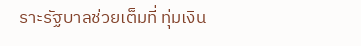ราะรัฐบาลช่วยเต็มที่ ทุ่มเงิน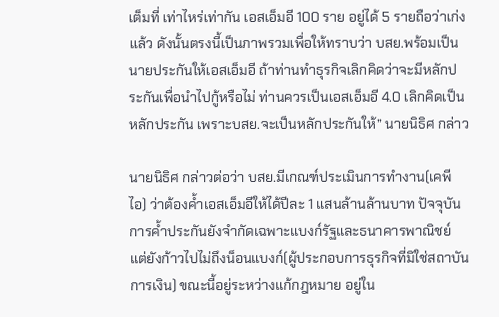เต็มที่ เท่าไหร่เท่ากัน เอสเอ็มอี 100 ราย อยู่ได้ 5 รายถือว่าเก่งแล้ว ดังนั้นตรงนี้เป็นภาพรวมเพื่อให้ทราบว่า บสย.พร้อมเป็นนายประกันให้เอสเอ็มอี ถ้าท่านทำธุรกิจเลิกคิดว่าจะมีหลักประกันเพื่อนำไปกู้หรือไม่ ท่านควรเป็นเอสเอ็มอี 4.0 เลิกคิดเป็นหลักประกัน เพราะบสย.จะเป็นหลักประกันให้” นายนิธิศ กล่าว

นายนิธิศ กล่าวต่อว่า บสย.มีเกณฑ์ประเมินการทำงาน(เคพีไอ) ว่าต้องค้ำเอสเอ็มอีให้ได้ปีละ 1 แสนล้านล้านบาท ปัจจุบันการค้ำประกันยังจำกัดเฉพาะแบงก์รัฐและธนาคารพาณิชย์ แต่ยังก้าวไปไม่ถึงน็อนแบงก์(ผู้ประกอบการธุรกิจที่มิใช่สถาบันการเงิน) ขณะนี้อยู่ระหว่างแก้กฎหมาย อยู่ใน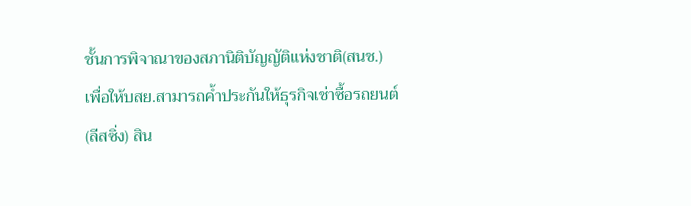ชั้นการพิจาณาของสภานิติบัญญัติแห่งชาติ(สนช.) เพื่อให้บสย.สามารถค้ำประกันให้ธุรกิจเช่าซื้อรถยนต์(ลีสซิ่ง) สิน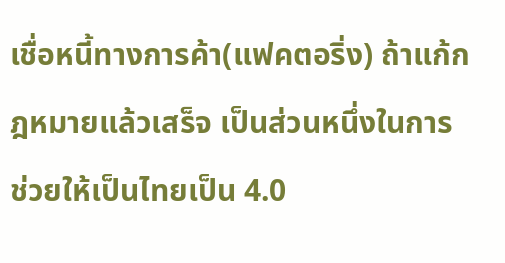เชื่อหนี้ทางการค้า(แฟคตอริ่ง) ถ้าแก้กฎหมายแล้วเสร็จ เป็นส่วนหนึ่งในการช่วยให้เป็นไทยเป็น 4.0